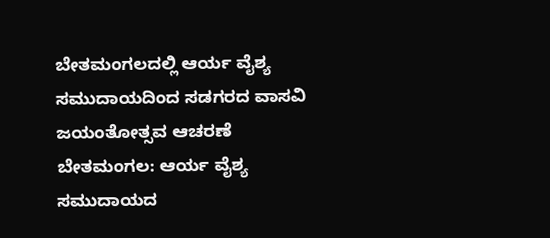ಬೇತಮಂಗಲದಲ್ಲಿ ಆರ್ಯ ವೈಶ್ಯ ಸಮುದಾಯದಿಂದ ಸಡಗರದ ವಾಸವಿ ಜಯಂತೋತ್ಸವ ಆಚರಣೆ
ಬೇತಮಂಗಲ: ಆರ್ಯ ವೈಶ್ಯ ಸಮುದಾಯದ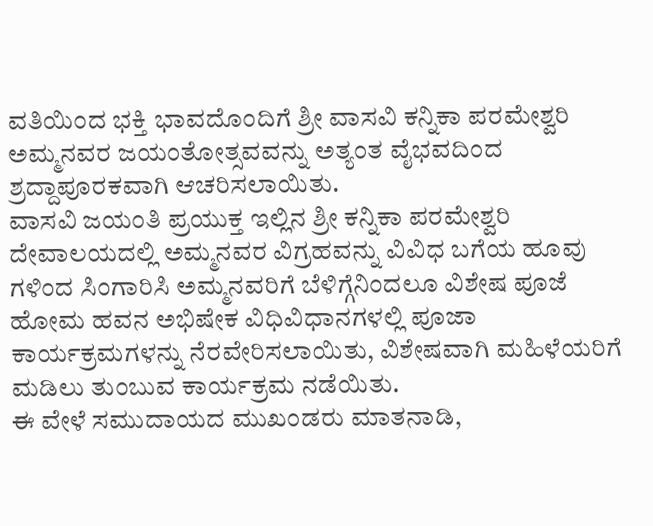ವತಿಯಿಂದ ಭಕ್ತಿ ಭಾವದೊಂದಿಗೆ ಶ್ರೀ ವಾಸವಿ ಕನ್ನಿಕಾ ಪರಮೇಶ್ವರಿ ಅಮ್ಮನವರ ಜಯಂತೋತ್ಸವವನ್ನು ಅತ್ಯಂತ ವೈಭವದಿಂದ ಶ್ರದ್ದಾಪೂರಕವಾಗಿ ಆಚರಿಸಲಾಯಿತು.
ವಾಸವಿ ಜಯಂತಿ ಪ್ರಯುಕ್ತ ಇಲ್ಲಿನ ಶ್ರೀ ಕನ್ನಿಕಾ ಪರಮೇಶ್ವರಿ ದೇವಾಲಯದಲ್ಲಿ ಅಮ್ಮನವರ ವಿಗ್ರಹವನ್ನು ವಿವಿಧ ಬಗೆಯ ಹೂವು ಗಳಿಂದ ಸಿಂಗಾರಿಸಿ ಅಮ್ಮನವರಿಗೆ ಬೆಳಿಗ್ಗೆನಿಂದಲೂ ವಿಶೇಷ ಪೂಜೆ ಹೋಮ ಹವನ ಅಭಿಷೇಕ ವಿಧಿವಿಧಾನಗಳಲ್ಲಿ ಪೂಜಾ ಕಾರ್ಯಕ್ರಮಗಳನ್ನು ನೆರವೇರಿಸಲಾಯಿತು, ವಿಶೇಷವಾಗಿ ಮಹಿಳೆಯರಿಗೆ ಮಡಿಲು ತುಂಬುವ ಕಾರ್ಯಕ್ರಮ ನಡೆಯಿತು.
ಈ ವೇಳೆ ಸಮುದಾಯದ ಮುಖಂಡರು ಮಾತನಾಡಿ,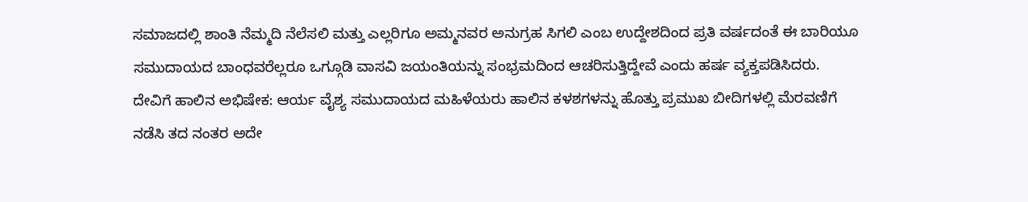ಸಮಾಜದಲ್ಲಿ ಶಾಂತಿ ನೆಮ್ಮದಿ ನೆಲೆಸಲಿ ಮತ್ತು ಎಲ್ಲರಿಗೂ ಅಮ್ಮನವರ ಅನುಗ್ರಹ ಸಿಗಲಿ ಎಂಬ ಉದ್ದೇಶದಿಂದ ಪ್ರತಿ ವರ್ಷದಂತೆ ಈ ಬಾರಿಯೂ ಸಮುದಾಯದ ಬಾಂಧವರೆಲ್ಲರೂ ಒಗ್ಗೂಡಿ ವಾಸವಿ ಜಯಂತಿಯನ್ನು ಸಂಭ್ರಮದಿಂದ ಆಚರಿಸುತ್ತಿದ್ದೇವೆ ಎಂದು ಹರ್ಷ ವ್ಯಕ್ತಪಡಿಸಿದರು.
ದೇವಿಗೆ ಹಾಲಿನ ಅಭಿಷೇಕ: ಆರ್ಯ ವೈಶ್ಯ ಸಮುದಾಯದ ಮಹಿಳೆಯರು ಹಾಲಿನ ಕಳಶಗಳನ್ನು ಹೊತ್ತು ಪ್ರಮುಖ ಬೀದಿಗಳಲ್ಲಿ ಮೆರವಣಿಗೆ ನಡೆಸಿ ತದ ನಂತರ ಅದೇ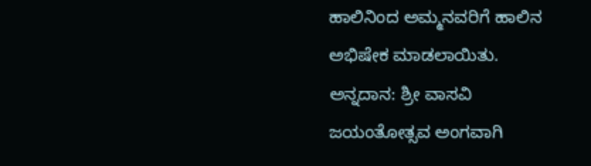ಹಾಲಿನಿಂದ ಅಮ್ಮನವರಿಗೆ ಹಾಲಿನ ಅಭಿಷೇಕ ಮಾಡಲಾಯಿತು.
ಅನ್ನದಾನ: ಶ್ರೀ ವಾಸವಿ ಜಯಂತೋತ್ಸವ ಅಂಗವಾಗಿ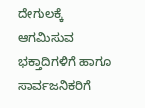ದೇಗುಲಕ್ಕೆ ಆಗಮಿಸುವ ಭಕ್ತಾದಿಗಳಿಗೆ ಹಾಗೂ ಸಾರ್ವಜನಿಕರಿಗೆ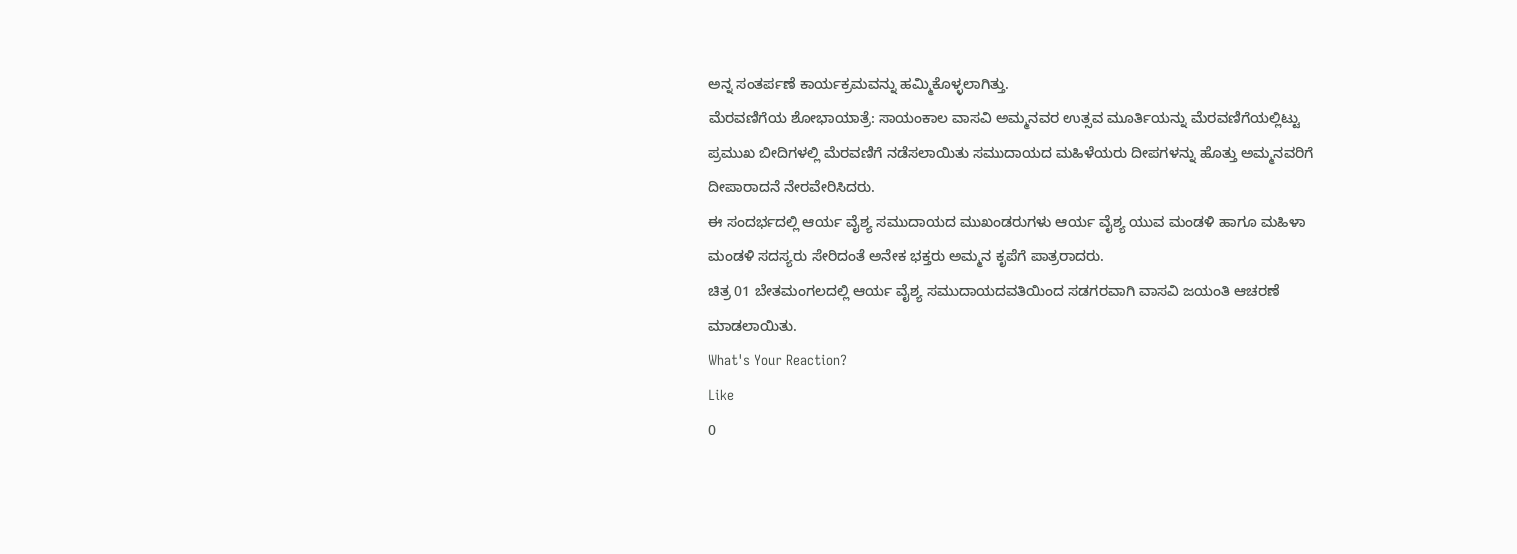ಅನ್ನ ಸಂತರ್ಪಣೆ ಕಾರ್ಯಕ್ರಮವನ್ನು ಹಮ್ಮಿಕೊಳ್ಳಲಾಗಿತ್ತು.
ಮೆರವಣಿಗೆಯ ಶೋಭಾಯಾತ್ರೆ: ಸಾಯಂಕಾಲ ವಾಸವಿ ಅಮ್ಮನವರ ಉತ್ಸವ ಮೂರ್ತಿಯನ್ನು ಮೆರವಣಿಗೆಯಲ್ಲಿಟ್ಟು ಪ್ರಮುಖ ಬೀದಿಗಳಲ್ಲಿ ಮೆರವಣಿಗೆ ನಡೆಸಲಾಯಿತು ಸಮುದಾಯದ ಮಹಿಳೆಯರು ದೀಪಗಳನ್ನು ಹೊತ್ತು ಅಮ್ಮನವರಿಗೆ ದೀಪಾರಾದನೆ ನೇರವೇರಿಸಿದರು.
ಈ ಸಂದರ್ಭದಲ್ಲಿ ಆರ್ಯ ವೈಶ್ಯ ಸಮುದಾಯದ ಮುಖಂಡರುಗಳು ಆರ್ಯ ವೈಶ್ಯ ಯುವ ಮಂಡಳಿ ಹಾಗೂ ಮಹಿಳಾ ಮಂಡಳಿ ಸದಸ್ಯರು ಸೇರಿದಂತೆ ಅನೇಕ ಭಕ್ತರು ಅಮ್ಮನ ಕೃಪೆಗೆ ಪಾತ್ರರಾದರು.
ಚಿತ್ರ 01 ಬೇತಮಂಗಲದಲ್ಲಿ ಆರ್ಯ ವೈಶ್ಯ ಸಮುದಾಯದವತಿಯಿಂದ ಸಡಗರವಾಗಿ ವಾಸವಿ ಜಯಂತಿ ಆಚರಣೆ ಮಾಡಲಾಯಿತು.
What's Your Reaction?
Like
0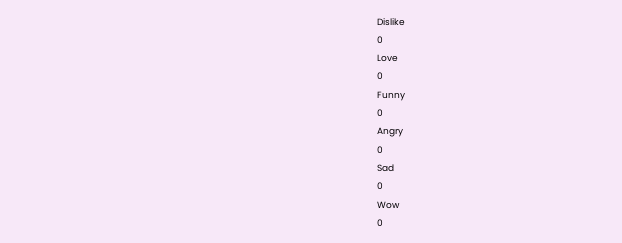Dislike
0
Love
0
Funny
0
Angry
0
Sad
0
Wow
0